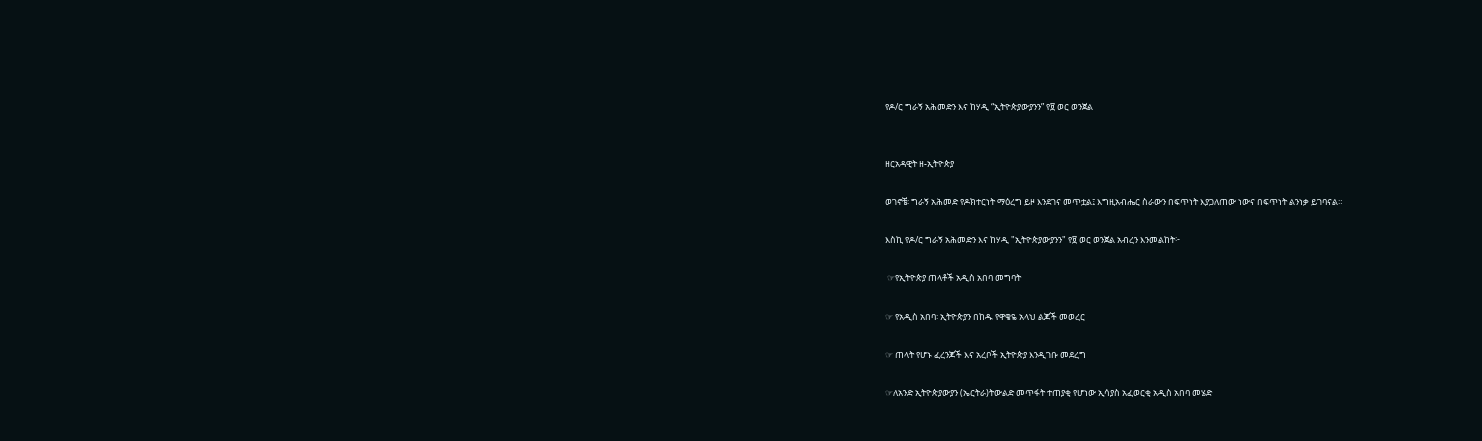የዶ/ር ግራኝ አሕመድን እና ከሃዲ “ኢትዮጵያውያንን” የ፱ ወር ወንጀል


ዘርአዳዊት ዘ-ኢትዮጵያ

ወገኖቼ፡ ግራኝ አሕመድ የዶክተርነት ማዕረግ ይዞ እንደገና መጥቷል፤ እግዚአብሔር ስራውን በፍጥነት እያጋለጠው ነውና በፍጥነት ልንነቃ ይገባናል።

እስኪ የዶ/ር ግራኝ አሕመድን እና ከሃዲ "ኢትዮጵያውያንን" የ፱ ወር ወንጀል አብረን እንመልከት፦

 ☞የኢትዮጵያ ጠላቶች አዲስ አበባ መግባት

☞ የአዲስ አበባ፡ ኢትዮጵያን በከዱ የዋቄዬ አላህ ልጆች መወረር

☞ ጠላት የሆኑ ፈረንጆች እና አረቦች ኢትዮጵያ እንዲገቡ መደረግ

☞ለአንድ ኢትዮጵያውያን (ኤርትራ)ትውልድ መጥፋት ተጠያቂ የሆነው ኢሳያስ አፈወርቂ አዲስ አበባ መሄድ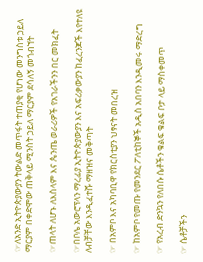☞ለአንድ ኢትዮጵያውያን ትውልድ መጥፋት ተጠያቂ የሆነው መንግስቱ ኃይለ ማርያም በቀድሞው ጠቅላይ ሚንስት ኃይለ ማርያም ደሳለኝ መጎብኘት

☞ጠላት ለሆኑ ለእስላም እና ጴንጤ ወራሪዎች የአገራችንን በር መክፈት

☞በቦሌ አውሮፕላን ማረፊያ ኢትዮጵያውያን እና አፍሪቃውያን ከፈረንጆች እየተለዩ ለብቻቸው እንዲፈተሹ ማዘዝና መቅጣት

☞ በአምቦ እና አካባቢዋ የክርስቲያን ህፃናት መበረዝ

☞ ከአምቦ የመጡ የመንደር ፖለቲከኞች አዲስ አበባን እንዲመሩ ማድረግ

☞ የአረብ ድንኳን የለበሱ ሴቶችን ቁልፍ ቁልፍ ቦታ ላይ ማስቀመጥ

☞ ሴቶቻችን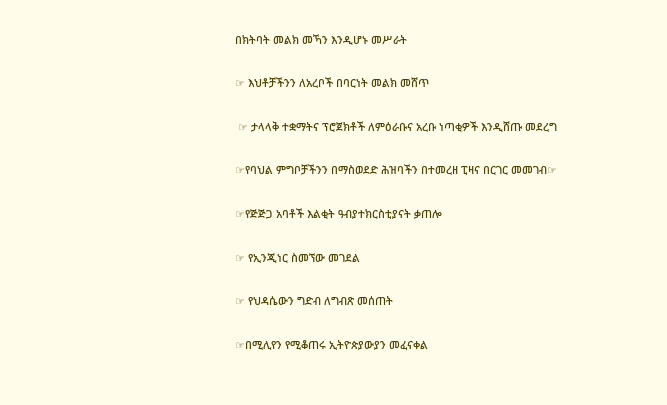በክትባት መልክ መኻን እንዲሆኑ መሥራት

☞ እህቶቻችንን ለአረቦች በባርነት መልክ መሸጥ

 ☞ ታላላቅ ተቋማትና ፕሮጀክቶች ለምዕራቡና አረቡ ነጣቂዎች እንዲሸጡ መደረግ

☞የባህል ምግቦቻችንን በማስወደድ ሕዝባችን በተመረዘ ፒዛና በርገር መመገብ☞

☞የጅጅጋ አባቶች እልቂት ዓብያተክርስቲያናት ቃጠሎ

☞ የኢንጂነር ስመኘው መገደል

☞ የህዳሴውን ግድብ ለግብጽ መሰጠት

☞በሚሊየን የሚቆጠሩ ኢትዮጵያውያን መፈናቀል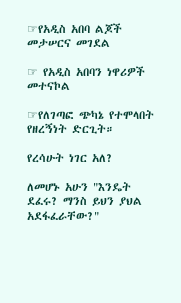☞የአዲስ አበባ ልጆች መታሠርና መገደል

☞ የአዲስ አበባን ነዋሪዎች መተናኮል

☞የለገጣፎ ጭካኔ የተሞላበት የዘረኝነት ድርጊት።

የረሳሁት ነገር አለ?

ለመሆኑ አሁን "እንዴት ደፈሩ? ማንስ ይህን ያህል አደፋፈራቸው?"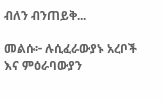ብለን ብንጠይቅ...

መልሱ፦ ሉሲፈራውያኑ አረቦች እና ምዕራባውያን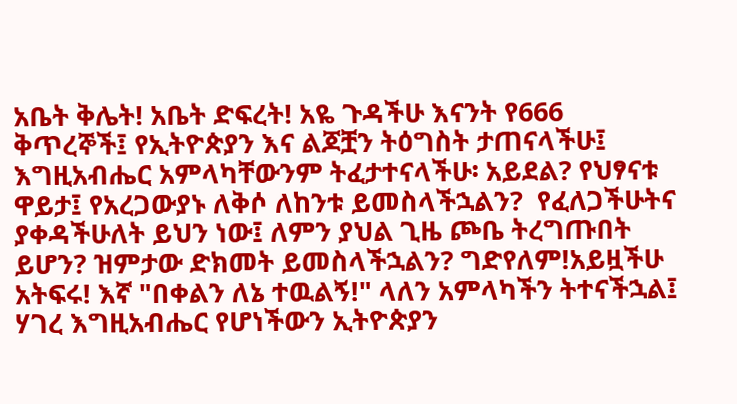አቤት ቅሌት! አቤት ድፍረት! አዬ ጉዳችሁ እናንት የ666 ቅጥረኞች፤ የኢትዮጵያን እና ልጆቿን ትዕግስት ታጠናላችሁ፤ እግዚአብሔር አምላካቸውንም ትፈታተናላችሁ፡ አይደል? የህፃናቱ ዋይታ፤ የአረጋውያኑ ለቅሶ ለከንቱ ይመስላችኋልን?  የፈለጋችሁትና ያቀዳችሁለት ይህን ነው፤ ለምን ያህል ጊዜ ጮቤ ትረግጡበት ይሆን? ዝምታው ድክመት ይመስላችኋልን? ግድየለም!አይዟችሁ አትፍሩ! እኛ "በቀልን ለኔ ተዉልኝ!" ላለን አምላካችን ትተናችኋል፤ ሃገረ እግዚአብሔር የሆነችውን ኢትዮጵያን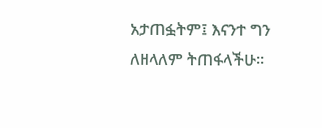አታጠፏትም፤ እናንተ ግን ለዘላለም ትጠፋላችሁ።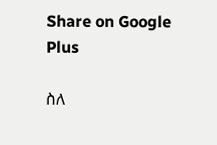Share on Google Plus

ስለ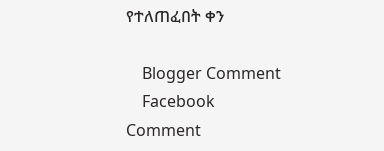የተለጠፈበት ቀን

    Blogger Comment
    Facebook Comment